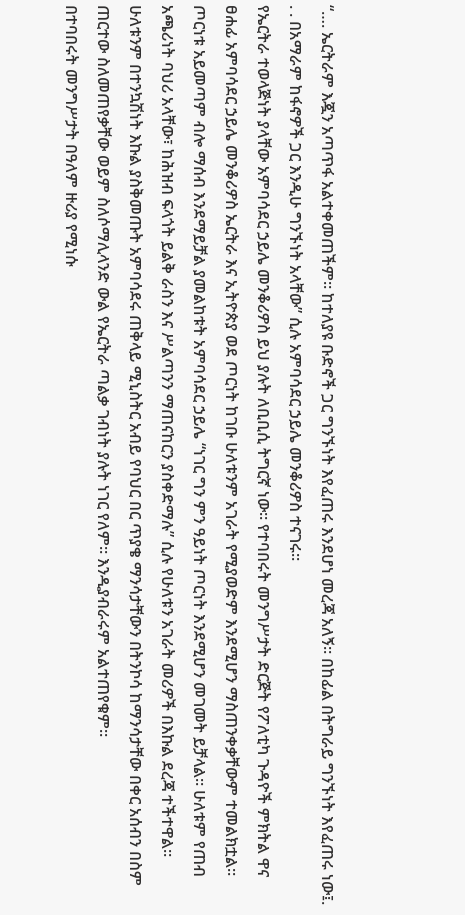“…. ኤርትራም እጇን አጣጥፋ አልተቀመጠችም። ከተለያዩ ቡድኖች ጋር ግንኙነት እየፈጠሩ እንደሆነ መረጃ አለኝ። በከፊል በትግራይ ግንኙነት እየፈጠሩ ነው፤. . . በአማራም ከፋኖዎች ጋር እንዲሁ ግንኙነት አላቸው” ሲሉ አምባሳደር ኃይሌ መንቆሪዎስ ተናገሩ።
የኤርትራ ተወላጅነት ያላቸው አምባሳደር ኃይሌ መንቆሪዎስ ይህ ያሉት ለቢቢሲ ትግርኛ ነው። የተባበሩት መንግሥታት ድርጅት የፖለቲካ ጉዳዮች ምክትል ዋና ፀሐፊ አምባሳደር ኃይሌ መንቆሪዎስ ኤርትራ እና ኢትዮጵያ ወደ ጦርነት ከገቡ ሁለቱንም አገራት የሚያወድም እንደሚሆን ማስጠንቀቃቸውም ተመልክቷል።
ጦርነቱ አይመጣም ብሎ ማሰብ እንደማይቻል ያመልከቱት አምባሳደር ኃይሌ “ነገር ግን ምን ዓይነት ጦርነት እንደሚሆን መገመት ይቻላል። ሁለቱም የጠብ አጫሪነት ባህሪ አላቸው፣ ከሕዝብ ፍላጎት ይልቅ ራስን እና ሥልጣንን ማጠናከርን ያስቀድማሉ” ሲሉ የሁለቱን አገራት መሪዎች በእኩል ደረጃ ተችተዋል። ሁለቱንም በተንኳሽነት እኩል ያስቅመጡት አምባሳደሩ ጠቅላይ ሚኒስትር አብይ የባህር በር ጥያቄ ማንሳታቸውን በትንኮሳ ከማንሳታቸው በቀር አሰብን በስም ጠርተው ስለመጠየቃቸው ወይም ስለሶማሊላንድ ውል የኤርትራ ጣልቃ ገብነት ያሉት ነገር የለም። እንዲያብራሩም አልተጠየቁም።
በተባበሩት መንግሥታት በዓለም ዙሪያ የሚነሱ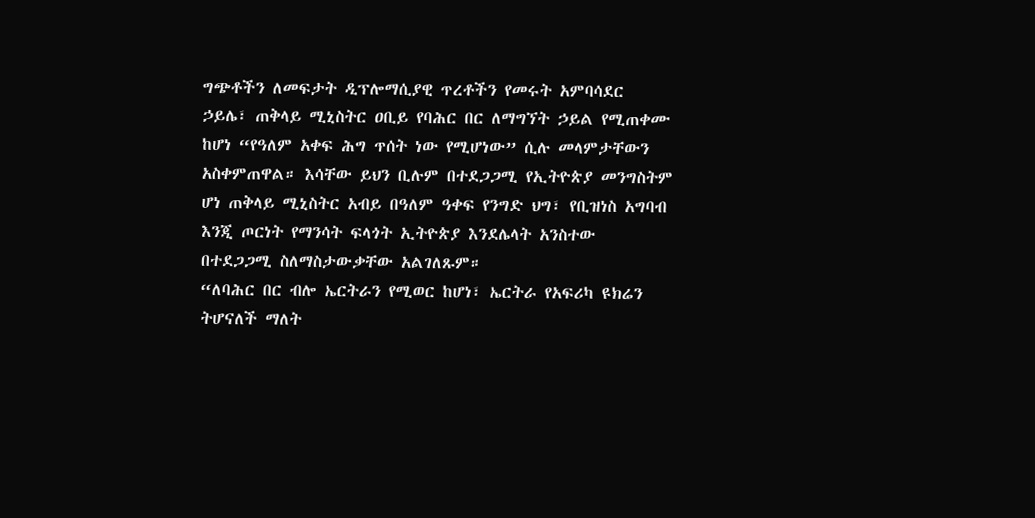ግጭቶችን ለመፍታት ዲፕሎማሲያዊ ጥረቶችን የመሩት አምባሳደር ኃይሌ፣ ጠቅላይ ሚኒስትር ዐቢይ የባሕር በር ለማግኘት ኃይል የሚጠቀሙ ከሆነ “የዓለም አቀፍ ሕግ ጥሰት ነው የሚሆነው” ሲሉ መላምታቸውን አስቀምጠዋል። እሳቸው ይህን ቢሉም በተደጋጋሚ የኢትዮጵያ መንግስትም ሆነ ጠቅላይ ሚኒስትር አብይ በዓለም ዓቀፍ የንግድ ህግ፣ የቢዝነስ አግባብ እንጂ ጦርነት የማንሳት ፍላጎት ኢትዮጵያ እንደሌላት አንስተው በተደጋጋሚ ስለማስታውቃቸው አልገለጹም።
“ለባሕር በር ብሎ ኤርትራን የሚወር ከሆነ፣ ኤርትራ የአፍሪካ ዩክሬን ትሆናለች ማለት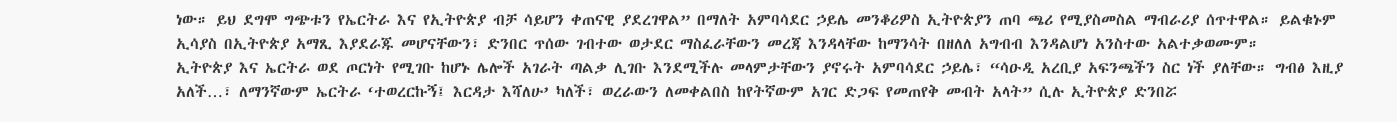ነው። ይህ ደግሞ ግጭቱን የኤርትራ እና የኢትዮጵያ ብቻ ሳይሆን ቀጠናዊ ያደረገዋል” በማለት አምባሳደር ኃይሌ መንቆሪዎስ ኢትዮጵያን ጠባ ጫሪ የሚያስመስል ማብራሪያ ሰጥተዋል። ይልቁኑም ኢሳያስ በኢትዮጵያ አማጺ እያደራጁ መሆናቸውን፣ ድንበር ጥሰው ገብተው ወታደር ማስፈራቸውን መረጃ እንዳላቸው ከማንሳት በዘለለ አግብብ እንዳልሆነ አንስተው አልተቃወሙም።
ኢትዮጵያ እና ኤርትራ ወደ ጦርነት የሚገቡ ከሆኑ ሌሎች አገራት ጣልቃ ሊገቡ እንደሚችሉ መላምታቸውን ያኖሩት አምባሳደር ኃይሌ፣ “ሳዑዲ አረቢያ አፍንጫችን ስር ነች ያለቸው። ግብፅ እዚያ አለች…፣ ለማንኛውም ኤርትራ ‘ተወረርኩኝ፤ እርዳታ እሻለሁ’ ካለች፣ ወረራውን ለመቀልበስ ከየትኛውም አገር ድጋፍ የመጠየቅ መብት አላት” ሲሉ ኢትዮጵያ ድንበሯ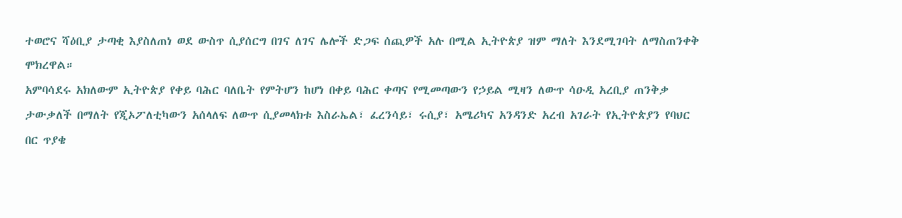ተወሮና ሻዕቢያ ታጣቂ እያስለጠነ ወደ ውስጥ ሲያሰርግ በገና ለገና ሌሎች ድጋፍ ሰጪዎች አሉ በሚል ኢትዮጵያ ዝም ማለት እንደሚገባት ለማስጠንቀቅ ሞክረዋል።
አምባሳደሩ አክለውም ኢትዮጵያ የቀይ ባሕር ባለቤት የምትሆን ከሆነ በቀይ ባሕር ቀጣና የሚመጣውን የኃይል ሚዛን ለውጥ ሳዑዲ አረቢያ ጠንቅቃ ታውቃለች በማለት የጂኦፖለቲካውን አሰላለፍ ለውጥ ሲያመላክቱ እስራኤል፣ ፈረንሳይ፣ ሩሲያ፣ አሜሪካና አንዳንድ አረብ አገራት የኢትዮጵያን የባህር በር ጥያቄ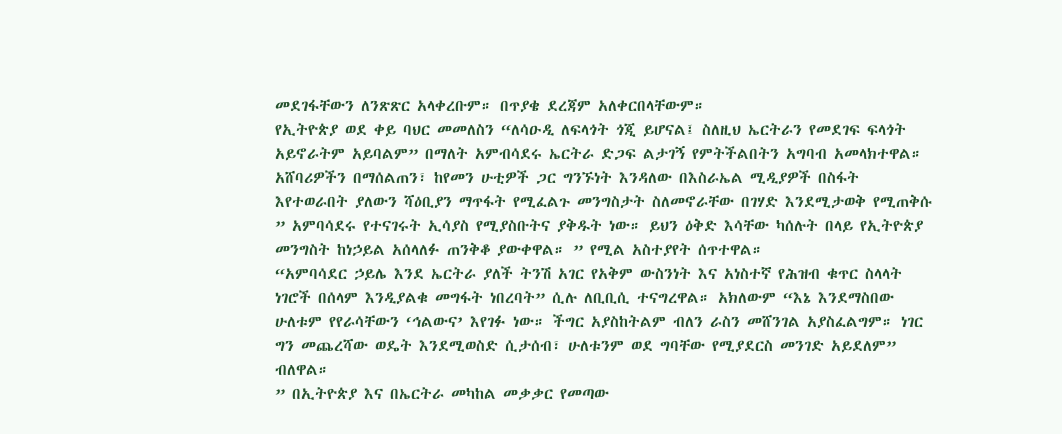መደገፋቸውን ለንጽጽር አላቀረቡም። በጥያቄ ደረጃም አለቀርበላቸውም።
የኢትዮጵያ ወደ ቀይ ባህር መመለስን “ለሳዑዲ ለፍላጎት ጎጂ ይሆናል፤ ስለዚህ ኤርትራን የመደገፍ ፍላጎት አይኖራትም አይባልም” በማለት አምብሳደሩ ኤርትራ ድጋፍ ልታገኝ የምትችልበትን አግባብ አመላክተዋል። አሸባሪዎችን በማሰልጠን፣ ከየመን ሁቲዎች ጋር ግንኙነት እንዳለው በእስራኤል ሚዲያዎች በስፋት እየተወራበት ያለውን ሻዕቢያን ማጥፋት የሚፈልጉ መንግስታት ስለመኖራቸው በገሃድ እንደሚታወቅ የሚጠቅሱ ” አምባሳደሩ የተናገሩት ኢሳያስ የሚያስቡትና ያቅዱት ነው። ይህን ዕቅድ እሳቸው ካሰሉት በላይ የኢትዮጵያ መንግስት ከነኃይል አሰላለፉ ጠንቅቆ ያውቀዋል። ” የሚል አስተያየት ሰጥተዋል።
“አምባሳደር ኃይሌ እንደ ኤርትራ ያለች ትንሽ አገር የአቅም ውስንነት እና አነስተኛ የሕዝብ ቁጥር ስላላት ነገሮች በሰላም እንዲያልቁ መግፋት ነበረባት” ሲሉ ለቢቢሲ ተናግረዋል። አክለውም “እኔ እንደማስበው ሁለቱም የየራሳቸውን ‘ኅልውና’ እየገፉ ነው። ችግር አያስከትልም ብለን ራስን መሸንገል አያስፈልግም። ነገር ግን መጨረሻው ወዴት እንደሚወስድ ሲታሰብ፣ ሁለቱንም ወደ ግባቸው የሚያደርስ መንገድ አይደለም” ብለዋል።
” በኢትዮጵያ እና በኤርትራ መካከል መቃቃር የመጣው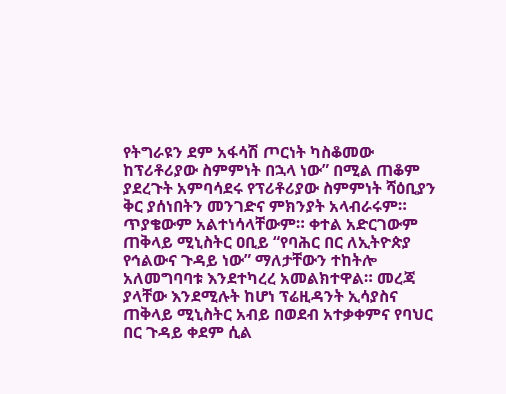የትግራዩን ደም አፋሳሽ ጦርነት ካስቆመው ከፕሪቶሪያው ስምምነት በኋላ ነው” በሚል ጠቆም ያደረጉት አምባሳደሩ የፕሪቶሪያው ስምምነት ሻዕቢያን ቅር ያሰነበትን መንገድና ምክንያት አላብራሩም። ጥያቄውም አልተነሳላቸውም። ቀተል አድርገውም ጠቅላይ ሚኒስትር ዐቢይ “የባሕር በር ለኢትዮጵያ የኅልውና ጉዳይ ነው” ማለታቸውን ተከትሎ አለመግባባቱ እንደተካረረ አመልክተዋል። መረጃ ያላቸው እንደሚሉት ከሆነ ፕሬዚዳንት ኢሳያስና ጠቅላይ ሚኒስትር አብይ በወደብ አተቃቀምና የባህር በር ጉዳይ ቀደም ሲል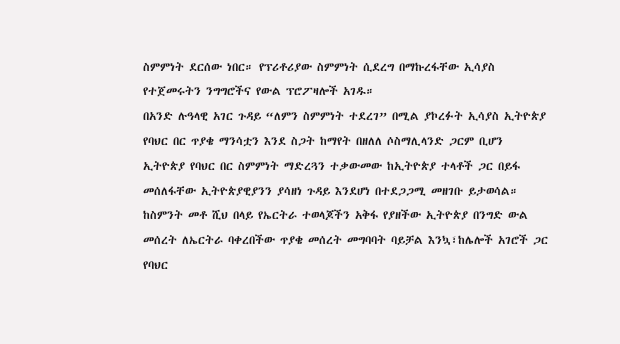ስምምነት ደርሰው ነበር። የፕሪቶሪያው ስምምነት ሲደረግ በማኩረፋቸው ኢሳያስ የተጀመሩትን ንግግሮችና የውል ፕሮፖዛሎች አገዱ።
በአንድ ሉዓላዊ አገር ጉዳይ “ለምን ስምምነት ተደረገ” በሚል ያኮረፉት ኢሳያስ ኢትዮጵያ የባህር በር ጥያቄ ማንሳቷን እንደ ስጋት ከማየት በዘለለ ሶስማሊላንድ ጋርም ቢሆን ኢትዮጵያ የባህር በር ስምምነት ማድረጓን ተቃውመው ከኢትዮጵያ ተላቶች ጋር በይፋ መሰለፋቸው ኢትዮጵያዊያንን ያሳዘነ ጉዳይ እንደሆነ በተደጋጋሚ መዘገቡ ይታወሳል።
ከስምንት መቶ ሺህ በላይ የኤርትራ ተወላጆችን አቅፋ የያዘችው ኢትዮጵያ በንግድ ውል መሰረት ለኤርትራ ባቀረበችው ጥያቄ መሰረት መግባባት ባይቻል እንኳ፣ከሌሎች አገሮች ጋር የባህር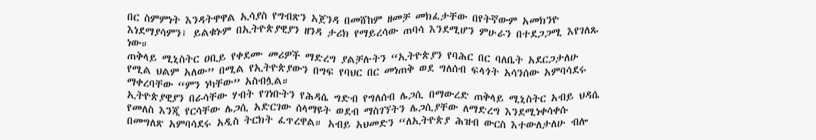በር ስምምነት እንዳትዋዋል ኢሳያስ የግብጽን አጀንዳ በመሸከም ዘመቻ መክፈታቸው በየትኛውም አመክንዮ እነደማያሳምን፣ ይልቁኑም በኢትዮጵያዊያን ዘንዳ ታሪክ የማይረሳው ጠባሳ እንደሚሆን ምሁራን በተደጋጋሚ እየገለጹ ነው።
ጠቅላይ ሚኒስትር ዐቢይ የቀደሙ መሪዎች ማድረግ ያልቻሉትን “ኢትዮጵያን የባሕር በር ባለቤት አደርጋታለሁ የሚል ህልም አለው” በሚል የኢትዮጵያውን በግፍ የባህር በር መነጠቅ ወደ ግለሰብ ፍላጎት አሳንሰው አምባሳደሩ ማቀረባቸው “ምን ነካቸው” አስብሏል።
ኢትዮጵያዊያን በራሳቸው ሃብት የገነቡትን የሕዳሴ ግድብ የግለሰብ ሌጋሲ በማውረድ ጠቅላይ ሚኒስትር አብይ ህዳሴ የመለስ እንጂ የርሳቸው ሌጋሲ አድርገው ሰላማዩት ወደብ ማስገኘትን ሌጋሲያቸው ለማድረግ እንደሚነቀሳቀሱ በመግለጽ አምባሳደሩ አዲስ ትርክት ፈጥረዋል። አብይ አህመድን “ለኢትዮጵያ ሕዝብ ውርስ እተውለታለሁ ብሎ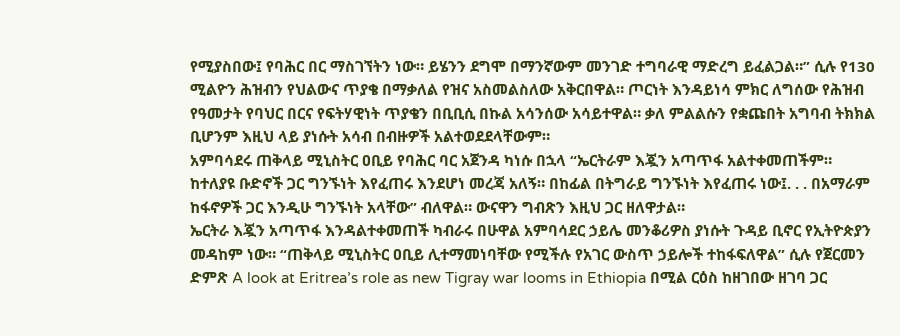የሚያስበው፤ የባሕር በር ማስገኘትን ነው። ይሄንን ደግሞ በማንኛውም መንገድ ተግባራዊ ማድረግ ይፈልጋል።” ሲሉ የ130 ሚልዮን ሕዝብን የህልውና ጥያቄ በማቃለል የዝና አስመልስለው አቅርበዋል። ጦርነት እንዳይነሳ ምክር ለግሰው የሕዝብ የዓመታት የባህር በርና የፍትሃዊነት ጥያቄን በቢቢሲ በኩል አሳንሰው አሳይተዋል። ቃለ ምልልሱን የቋጩበት አግባብ ትክክል ቢሆንም እዚህ ላይ ያነሱት አሳብ በብዙዎች አልተወደደላቸውም።
አምባሳደሩ ጠቅላይ ሚኒስትር ዐቢይ የባሕር ባር አጀንዳ ካነሱ በኋላ “ኤርትራም እጇን አጣጥፋ አልተቀመጠችም። ከተለያዩ ቡድኖች ጋር ግንኙነት እየፈጠሩ እንደሆነ መረጃ አለኝ። በከፊል በትግራይ ግንኙነት እየፈጠሩ ነው፤. . . በአማራም ከፋኖዎች ጋር እንዲሁ ግንኙነት አላቸው” ብለዋል። ውናዋን ግብጽን እዚህ ጋር ዘለዋታል።
ኤርትራ እጇን አጣጥፋ እንዳልተቀመጠች ካብራሩ በሁዋል አምባሳደር ኃይሌ መንቆሪዎስ ያነሱት ጉዳይ ቢኖር የኢትዮጵያን መዳከም ነው። “ጠቅላይ ሚኒስትር ዐቢይ ሊተማመነባቸው የሚችሉ የአገር ውስጥ ኃይሎች ተከፋፍለዋል” ሲሉ የጀርመን ድምጽ A look at Eritrea’s role as new Tigray war looms in Ethiopia በሚል ርዕስ ከዘገበው ዘገባ ጋር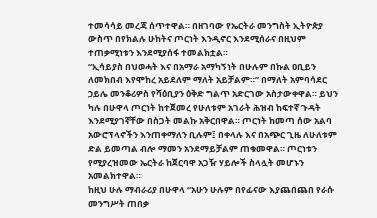ተመሳሳይ መረጃ ሰጥተዋል። በዘገባው የኤርትራ መንግስት ኢትዮጵያ ውስጥ በየክልሉ ሁከትና ጦርነት እንዲኖር እንደሚሰራና በዚህም ተጠቃሚነቱን እንደሚያሰፋ ተመልክቷል።
“ኢሳይያስ በህወሓት እና በአማራ አማካኝነት በሁሉም በኩል ዐቢይን ለመክበብ እየሞከረ አይደለም ማለት አይቻልም።” በማለት አምባሳደር ኃይሌ መንቆሪዎስ የሻዕቢያን ዕቅድ ግልጥ አድርገው አስታውቀዋል። ይህን ካሉ በሁዋላ ጦርነት ከተጀመረ የሁለቱም አገራት ሕዝብ ከፍተኛ ጉዳት እንደሚያገኛቸው በስጋት መልኩ አቅርበዋል። ጦርነት ከመጣ ሰው አልባ አውሮፕላኖችን እንጠቀማለን ቢሉም፤ በቀላሉ እና በአጭር ጊዜ ለሁለቱም ድል ይመጣል ብሎ ማመን አንደማይቻልም ጠቁመዋል። ጦርነቱን የሚያረዝመው ኤርትራ ከጀርባዋ አጋዥ ሃይሎች ስላሏት መሆኑን አመልክተዋል።
ከዚህ ሁሉ ማብራሪያ በሁዋላ “አሁን ሁሉም በየፊናው እያጨበጨበ የራሱ መንግሥት ጠበቃ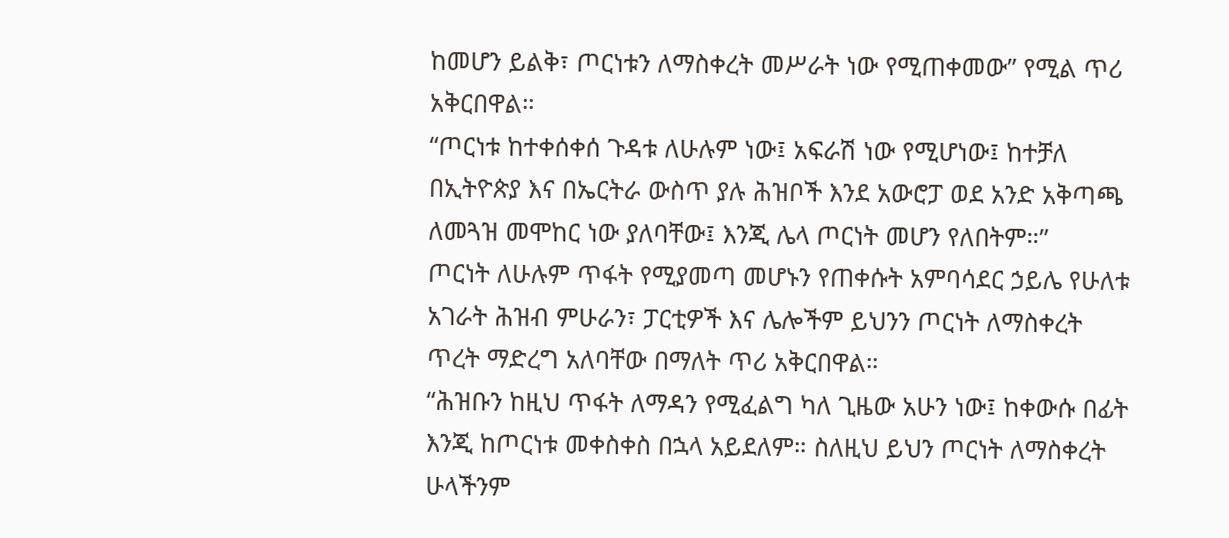ከመሆን ይልቅ፣ ጦርነቱን ለማስቀረት መሥራት ነው የሚጠቀመው” የሚል ጥሪ አቅርበዋል።
“ጦርነቱ ከተቀሰቀሰ ጉዳቱ ለሁሉም ነው፤ አፍራሽ ነው የሚሆነው፤ ከተቻለ በኢትዮጵያ እና በኤርትራ ውስጥ ያሉ ሕዝቦች እንደ አውሮፓ ወደ አንድ አቅጣጫ ለመጓዝ መሞከር ነው ያለባቸው፤ እንጂ ሌላ ጦርነት መሆን የለበትም።”
ጦርነት ለሁሉም ጥፋት የሚያመጣ መሆኑን የጠቀሱት አምባሳደር ኃይሌ የሁለቱ አገራት ሕዝብ ምሁራን፣ ፓርቲዎች እና ሌሎችም ይህንን ጦርነት ለማስቀረት ጥረት ማድረግ አለባቸው በማለት ጥሪ አቅርበዋል።
“ሕዝቡን ከዚህ ጥፋት ለማዳን የሚፈልግ ካለ ጊዜው አሁን ነው፤ ከቀውሱ በፊት እንጂ ከጦርነቱ መቀስቀስ በኋላ አይደለም። ስለዚህ ይህን ጦርነት ለማስቀረት ሁላችንም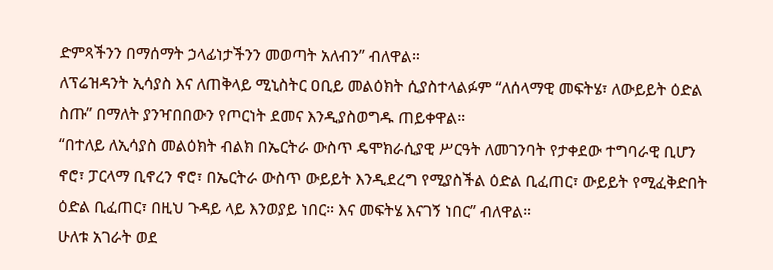ድምጻችንን በማሰማት ኃላፊነታችንን መወጣት አለብን” ብለዋል።
ለፕሬዝዳንት ኢሳያስ እና ለጠቅላይ ሚኒስትር ዐቢይ መልዕክት ሲያስተላልፉም “ለሰላማዊ መፍትሄ፣ ለውይይት ዕድል ስጡ” በማለት ያንዣበበውን የጦርነት ደመና እንዲያስወግዱ ጠይቀዋል።
“በተለይ ለኢሳያስ መልዕክት ብልክ በኤርትራ ውስጥ ዴሞክራሲያዊ ሥርዓት ለመገንባት የታቀደው ተግባራዊ ቢሆን ኖሮ፣ ፓርላማ ቢኖረን ኖሮ፣ በኤርትራ ውስጥ ውይይት እንዲደረግ የሚያስችል ዕድል ቢፈጠር፣ ውይይት የሚፈቅድበት ዕድል ቢፈጠር፣ በዚህ ጉዳይ ላይ እንወያይ ነበር። እና መፍትሄ እናገኝ ነበር” ብለዋል።
ሁለቱ አገራት ወደ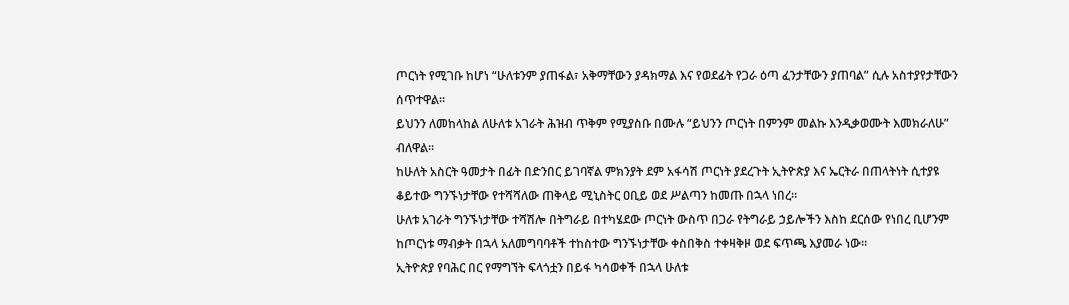ጦርነት የሚገቡ ከሆነ “ሁለቱንም ያጠፋል፣ አቅማቸውን ያዳክማል እና የወደፊት የጋራ ዕጣ ፈንታቸውን ያጠባል” ሲሉ አስተያየታቸውን ሰጥተዋል።
ይህንን ለመከላከል ለሁለቱ አገራት ሕዝብ ጥቅም የሚያስቡ በሙሉ “ይህንን ጦርነት በምንም መልኩ እንዲቃወሙት እመክራለሁ” ብለዋል።
ከሁለት አስርት ዓመታት በፊት በድንበር ይገባኛል ምክንያት ደም አፋሳሽ ጦርነት ያደረጉት ኢትዮጵያ እና ኤርትራ በጠላትነት ሲተያዩ ቆይተው ግንኙነታቸው የተሻሻለው ጠቅላይ ሚኒስትር ዐቢይ ወደ ሥልጣን ከመጡ በኋላ ነበረ።
ሁለቱ አገራት ግንኙነታቸው ተሻሽሎ በትግራይ በተካሄደው ጦርነት ውስጥ በጋራ የትግራይ ኃይሎችን እስከ ደርሰው የነበረ ቢሆንም ከጦርነቱ ማብቃት በኋላ አለመግባባቶች ተከስተው ግንኙነታቸው ቀስበቅስ ተቀዛቅዞ ወደ ፍጥጫ እያመራ ነው።
ኢትዮጵያ የባሕር በር የማግኘት ፍላጎቷን በይፋ ካሳወቀች በኋላ ሁለቱ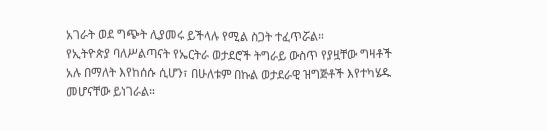አገራት ወደ ግጭት ሊያመሩ ይችላሉ የሚል ስጋት ተፈጥሯል።
የኢትዮጵያ ባለሥልጣናት የኤርትራ ወታደሮች ትግራይ ውስጥ የያዟቸው ግዛቶች አሉ በማለት እየከሰሱ ሲሆን፣ በሁለቱም በኩል ወታደራዊ ዝግጅቶች እየተካሄዱ መሆናቸው ይነገራል።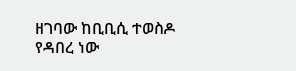ዘገባው ከቢቢሲ ተወስዶ የዳበረ ነው